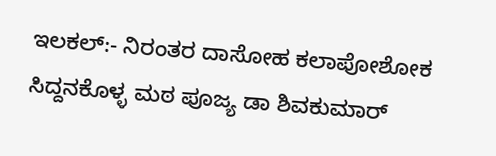ಇಲಕಲ್:- ನಿರಂತರ ದಾಸೋಹ ಕಲಾಪೋಶೋಕ ಸಿದ್ದನಕೊಳ್ಳ ಮಠ ಪೂಜ್ಯ ಡಾ ಶಿವಕುಮಾರ್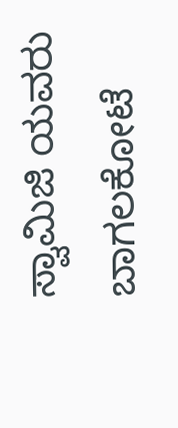ಸ್ವಾಮಿಜಿ ಯವರು ಬಾಗಲಕೋಟೆ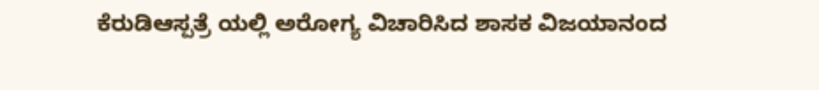ಕೆರುಡಿಆಸ್ಪತ್ರೆ ಯಲ್ಲಿ ಅರೋಗ್ಯ ವಿಚಾರಿಸಿದ ಶಾಸಕ ವಿಜಯಾನಂದ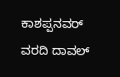ಕಾಶಪ್ಪನವರ್
ವರದಿ ದಾವಲ್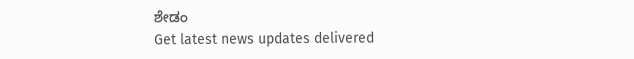ಶೇಡಂ
Get latest news updates delivered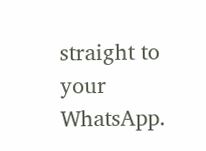straight to your WhatsApp.